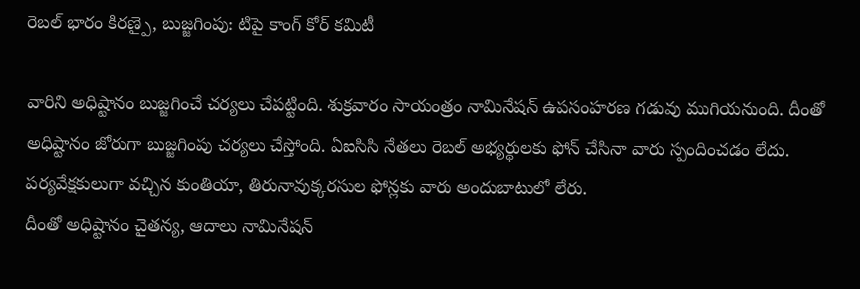రెబల్ భారం కిరణ్పై, బుజ్జగింపు: టిపై కాంగ్ కోర్ కమిటీ

వారిని అధిష్టానం బుజ్జగించే చర్యలు చేపట్టింది. శుక్రవారం సాయంత్రం నామినేషన్ ఉపసంహరణ గడువు ముగియనుంది. దీంతో అధిష్టానం జోరుగా బుజ్జగింపు చర్యలు చేస్తోంది. ఏఐసిసి నేతలు రెబల్ అభ్యర్థులకు ఫోన్ చేసినా వారు స్పందించడం లేదు. పర్యవేక్షకులుగా వచ్చిన కుంతియా, తిరునావుక్కరసుల ఫోన్లకు వారు అందుబాటులో లేరు.
దీంతో అధిష్టానం చైతన్య, ఆదాలు నామినేషన్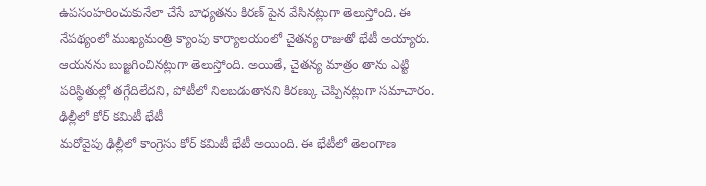ఉపసంహరించుకునేలా చేసే బాధ్యతను కిరణ్ పైన వేసినట్లుగా తెలుస్తోంది. ఈ నేపథ్యంలో ముఖ్యమంత్రి క్యాంపు కార్యాలయంలో చైతన్య రాజుతో భేటీ అయ్యారు. ఆయనను బుజ్జగించినట్లుగా తెలుస్తోంది. అయితే, చైతన్య మాత్రం తాను ఎట్టి పరిస్థితుల్లో తగ్గేదిలేదని, పోటీలో నిలబడుతానని కిరణ్కు చెప్పినట్లుగా సమాచారం.
ఢిల్లీలో కోర్ కమిటీ భేటీ
మరోవైపు ఢిల్లీలో కాంగ్రెసు కోర్ కమిటీ భేటీ అయింది. ఈ భేటీలో తెలంగాణ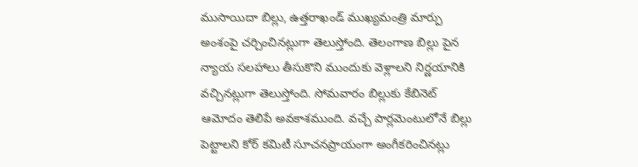ముసాయిదా బిల్లు, ఉత్తరాఖండ్ ముఖ్యమంత్రి మార్పు అంశంపై చర్చించినట్లుగా తెలుస్తోంది. తెలంగాణ బిల్లు పైన న్యాయ సలహాలు తీసుకొని ముందుకు వెళ్లాలని నిర్ణయానికి వచ్చినట్లుగా తెలుస్తోంది. సోమవారం బిల్లుకు కేబినెట్ ఆమోదం తెలిపే అవకాశముంది. వచ్చే పార్లమెంటులోనే బిల్లు పెట్టాలని కోర్ కమిటీ సూచనప్రాయంగా అంగీకరించినట్లు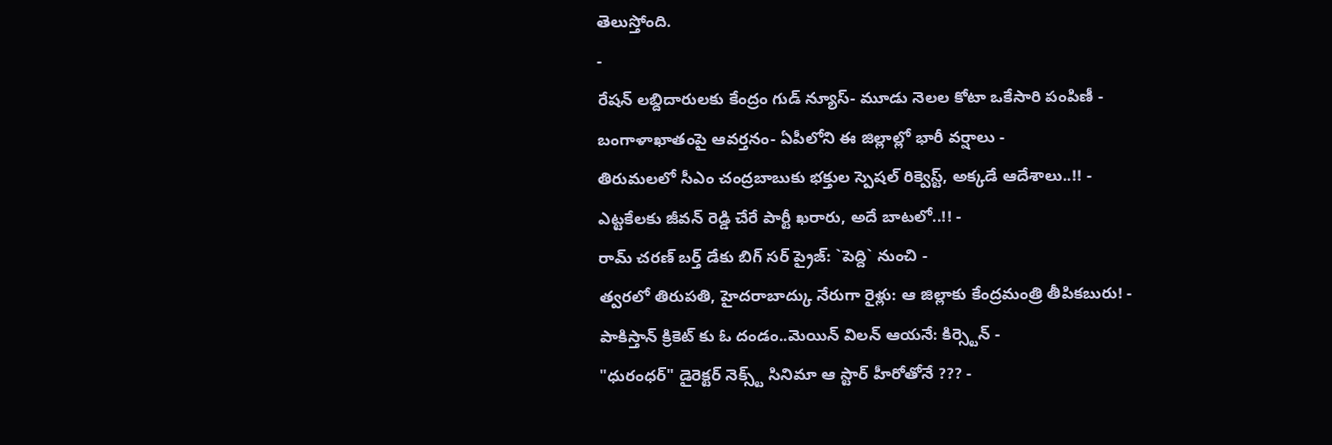తెలుస్తోంది.
-
రేషన్ లబ్దిదారులకు కేంద్రం గుడ్ న్యూస్- మూడు నెలల కోటా ఒకేసారి పంపిణీ -
బంగాళాఖాతంపై ఆవర్తనం- ఏపీలోని ఈ జిల్లాల్లో భారీ వర్షాలు -
తిరుమలలో సీఎం చంద్రబాబుకు భక్తుల స్పెషల్ రిక్వెస్ట్, అక్కడే ఆదేశాలు..!! -
ఎట్టకేలకు జీవన్ రెడ్డి చేరే పార్టీ ఖరారు, అదే బాటలో..!! -
రామ్ చరణ్ బర్త్ డేకు బిగ్ సర్ ప్రైజ్: `పెద్ది` నుంచి -
త్వరలో తిరుపతి, హైదరాబాద్కు నేరుగా రైళ్లు: ఆ జిల్లాకు కేంద్రమంత్రి తీపికబురు! -
పాకిస్తాన్ క్రికెట్ కు ఓ దండం..మెయిన్ విలన్ ఆయనే: కిర్స్టెన్ -
"ధురంధర్" డైరెక్టర్ నెక్స్ట్ సినిమా ఆ స్టార్ హీరోతోనే ??? -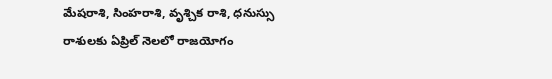మేషరాశి, సింహరాశి, వృశ్చిక రాశి, ధనుస్సు రాశులకు ఏప్రిల్ నెలలో రాజయోగం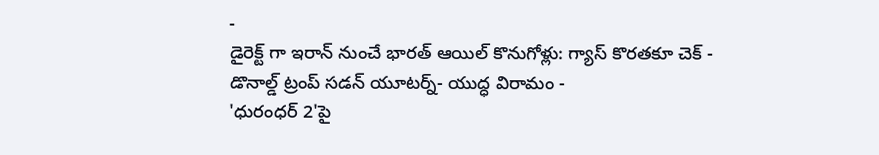-
డైరెక్ట్ గా ఇరాన్ నుంచే భారత్ ఆయిల్ కొనుగోళ్లు: గ్యాస్ కొరతకూ చెక్ -
డొనాల్డ్ ట్రంప్ సడన్ యూటర్న్- యుద్ధ విరామం -
'ధురంధర్ 2'పై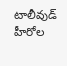టాలీవుడ్ హీరోల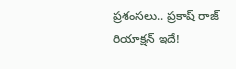ప్రశంసలు.. ప్రకాష్ రాజ్ రియాక్షన్ ఇదే!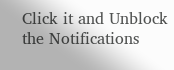Click it and Unblock the Notifications